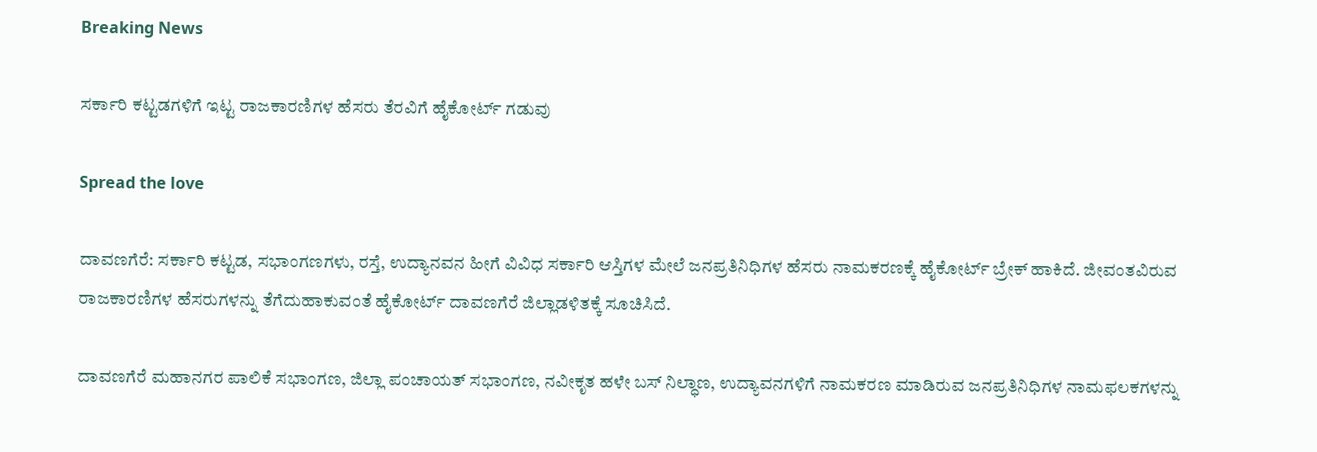Breaking News

ಸರ್ಕಾರಿ ಕಟ್ಟಡಗಳಿಗೆ ಇಟ್ಟ ರಾಜಕಾರಣಿಗಳ ಹೆಸರು ತೆರವಿಗೆ ಹೈಕೋರ್ಟ್ ಗಡುವು

Spread the love

ದಾವಣಗೆರೆ: ಸರ್ಕಾರಿ ಕಟ್ಟಡ, ಸಭಾಂಗಣಗಳು, ರಸ್ತೆ, ಉದ್ಯಾನವನ ಹೀಗೆ ವಿವಿಧ ಸರ್ಕಾರಿ ಆಸ್ತಿಗಳ ಮೇಲೆ ಜನಪ್ರತಿನಿಧಿಗಳ ಹೆಸರು ನಾಮಕರಣಕ್ಕೆ ಹೈಕೋರ್ಟ್ ಬ್ರೇಕ್ ಹಾಕಿದೆ. ಜೀವಂತವಿರುವ ರಾಜಕಾರಣಿಗಳ ಹೆಸರುಗಳನ್ನು ತೆಗೆದುಹಾಕುವಂತೆ ಹೈಕೋರ್ಟ್ ದಾವಣಗೆರೆ ಜಿಲ್ಲಾಡಳಿತಕ್ಕೆ ಸೂಚಿಸಿದೆ.

ದಾವಣಗೆರೆ ಮಹಾನಗರ ಪಾಲಿಕೆ ಸಭಾಂಗಣ, ಜಿಲ್ಲಾ ಪಂಚಾಯತ್ ಸಭಾಂಗಣ, ನವೀಕೃತ ಹಳೇ ಬಸ್ ನಿಲ್ಧಾಣ, ಉದ್ಯಾವನಗಳಿಗೆ ನಾಮಕರಣ ಮಾಡಿರುವ ಜನಪ್ರತಿನಿಧಿಗಳ ನಾಮಫಲಕಗಳನ್ನು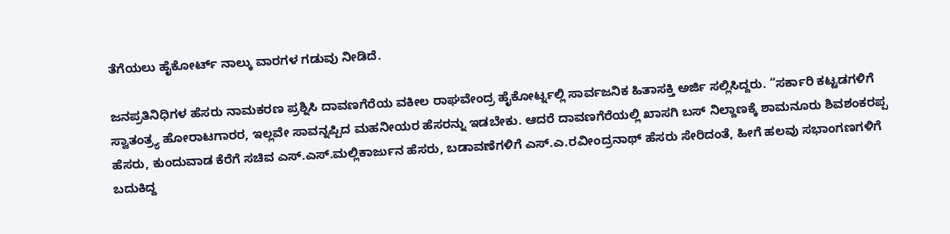ತೆಗೆಯಲು ಹೈಕೋರ್ಟ್ ನಾಲ್ಕು ವಾರಗಳ ಗಡುವು ನೀಡಿದೆ.

ಜನಪ್ರತಿನಿಧಿಗಳ ಹೆಸರು ನಾಮಕರಣ ಪ್ರಶ್ನಿಸಿ ದಾವಣಗೆರೆಯ ವಕೀಲ ರಾಘವೇಂದ್ರ ಹೈಕೋರ್ಟ್ನಲ್ಲಿ ಸಾರ್ವಜನಿಕ ಹಿತಾಸಕ್ತಿ ಅರ್ಜಿ ಸಲ್ಲಿಸಿದ್ದರು. “ಸರ್ಕಾರಿ ಕಟ್ಟಡಗಳಿಗೆ ಸ್ವಾತಂತ್ರ್ಯ ಹೋರಾಟಗಾರರ, ಇಲ್ಲವೇ ಸಾವನ್ನಪ್ಪಿದ ಮಹನೀಯರ ಹೆಸರನ್ನು ಇಡಬೇಕು. ಆದರೆ ದಾವಣಗೆರೆಯಲ್ಲಿ ಖಾಸಗಿ ಬಸ್ ನಿಲ್ದಾಣಕ್ಕೆ ಶಾಮನೂರು ಶಿವಶಂಕರಪ್ಪ ಹೆಸರು, ಕುಂದುವಾಡ ಕೆರೆಗೆ ಸಚಿವ ಎಸ್.ಎಸ್.ಮಲ್ಲಿಕಾರ್ಜುನ ಹೆಸರು, ಬಡಾವಣೆಗಳಿಗೆ ಎಸ್.ಎ.ರವೀಂದ್ರನಾಥ್ ಹೆಸರು ಸೇರಿದಂತೆ, ಹೀಗೆ ಹಲವು ಸಭಾಂಗಣಗಳಿಗೆ ಬದುಕಿದ್ದ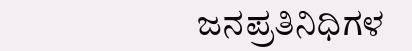ಜನಪ್ರತಿನಿಧಿಗಳ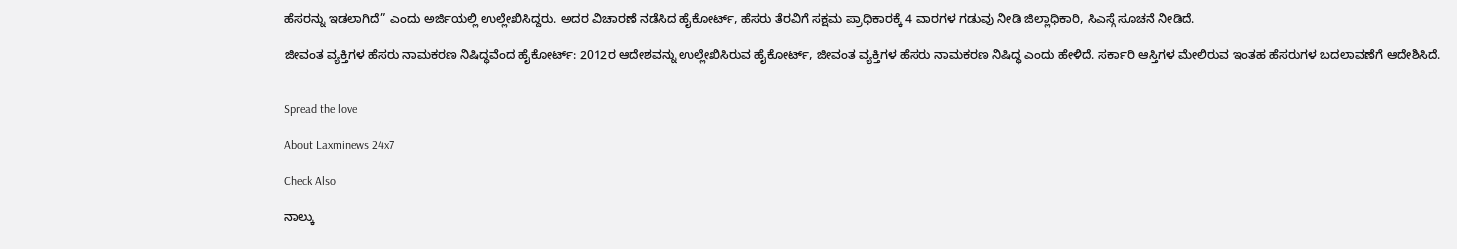ಹೆಸರನ್ನು ಇಡಲಾಗಿದೆ” ಎಂದು ಅರ್ಜಿಯಲ್ಲಿ ಉಲ್ಲೇಖಿಸಿದ್ದರು. ಅದರ ವಿಚಾರಣೆ ನಡೆಸಿದ ಹೈಕೋರ್ಟ್, ಹೆಸರು ತೆರವಿಗೆ ಸಕ್ಷಮ ಪ್ರಾಧಿಕಾರಕ್ಕೆ 4 ವಾರಗಳ ಗಡುವು ನೀಡಿ ಜಿಲ್ಲಾಧಿಕಾರಿ, ಸಿಎಸ್ಗೆ ಸೂಚನೆ ನೀಡಿದೆ.

ಜೀವಂತ ವ್ಯಕ್ತಿಗಳ ಹೆಸರು ನಾಮಕರಣ ನಿಷಿದ್ಧವೆಂದ ಹೈಕೋರ್ಟ್: 2012ರ ಆದೇಶವನ್ನು ಉಲ್ಲೇಖಿಸಿರುವ ಹೈಕೋರ್ಟ್, ಜೀವಂತ ವ್ಯಕ್ತಿಗಳ ಹೆಸರು ನಾಮಕರಣ ನಿಷಿದ್ಧ ಎಂದು ಹೇಳಿದೆ. ಸರ್ಕಾರಿ ಆಸ್ತಿಗಳ ಮೇಲಿರುವ ಇಂತಹ ಹೆಸರುಗಳ ಬದಲಾವಣೆಗೆ ಆದೇಶಿಸಿದೆ.


Spread the love

About Laxminews 24x7

Check Also

ನಾಲ್ಕು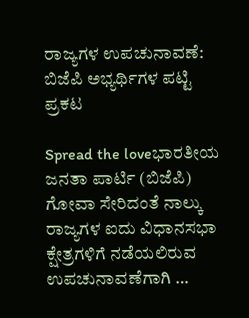ರಾಜ್ಯಗಳ ಉಪಚುನಾವಣೆ: ಬಿಜೆಪಿ ಅಭ್ಯರ್ಥಿಗಳ ಪಟ್ಟಿ ಪ್ರಕಟ

Spread the loveಭಾರತೀಯ ಜನತಾ ಪಾರ್ಟಿ (ಬಿಜೆಪಿ) ಗೋವಾ ಸೇರಿದಂತೆ ನಾಲ್ಕು ರಾಜ್ಯಗಳ ಐದು ವಿಧಾನಸಭಾ ಕ್ಷೇತ್ರಗಳಿಗೆ ನಡೆಯಲಿರುವ ಉಪಚುನಾವಣೆಗಾಗಿ …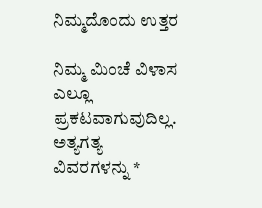ನಿಮ್ಮದೊಂದು ಉತ್ತರ

ನಿಮ್ಮ ಮಿಂಚೆ ವಿಳಾಸ ಎಲ್ಲೂ ಪ್ರಕಟವಾಗುವುದಿಲ್ಲ. ಅತ್ಯಗತ್ಯ ವಿವರಗಳನ್ನು *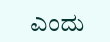ಎಂದು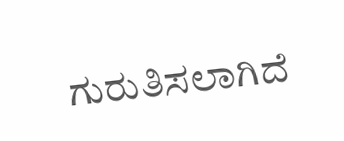ಗುರುತಿಸಲಾಗಿದೆ